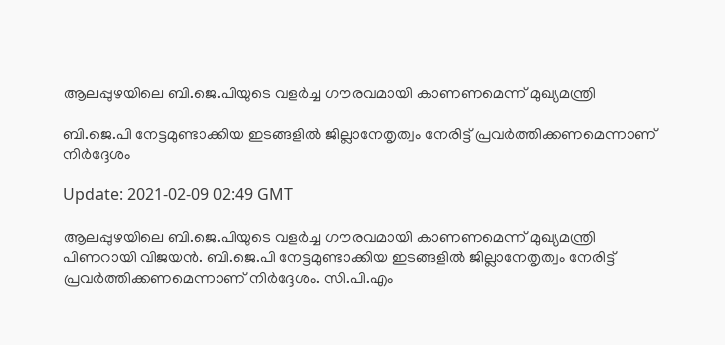ആലപ്പുഴയിലെ ബി.ജെ.പിയുടെ വളർച്ച ഗൗരവമായി കാണണമെന്ന് മുഖ്യമന്ത്രി

ബി.ജെ.പി നേട്ടമുണ്ടാക്കിയ ഇടങ്ങളില്‍ ജില്ലാനേതൃത്വം നേരിട്ട് പ്രവര്‍ത്തിക്കണമെന്നാണ് നിര്‍ദ്ദേശം

Update: 2021-02-09 02:49 GMT

ആലപ്പുഴയിലെ ബി.ജെ.പിയുടെ വളർച്ച ഗൗരവമായി കാണണമെന്ന് മുഖ്യമന്ത്രി പിണറായി വിജയന്‍. ബി.ജെ.പി നേട്ടമുണ്ടാക്കിയ ഇടങ്ങളില്‍ ജില്ലാനേതൃത്വം നേരിട്ട് പ്രവര്‍ത്തിക്കണമെന്നാണ് നിര്‍ദ്ദേശം. സി.പി.എം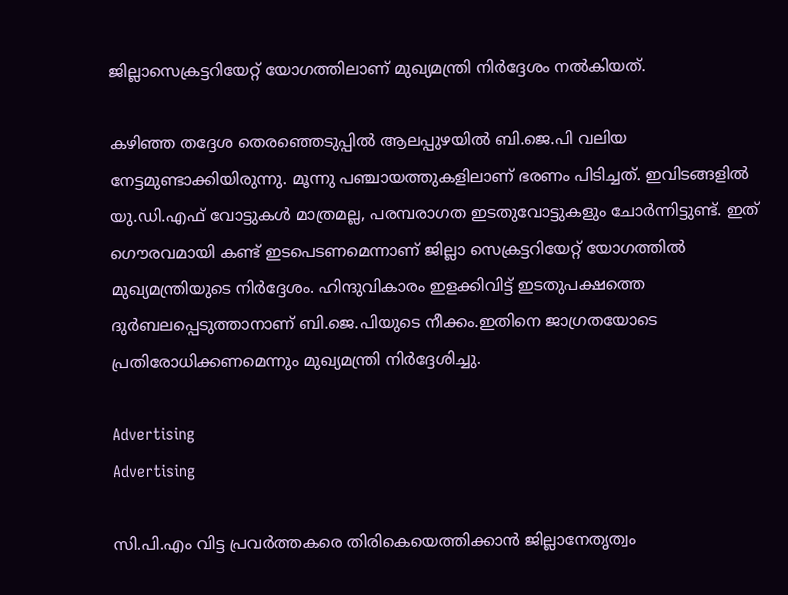ജില്ലാസെക്രട്ടറിയേറ്റ് യോഗത്തിലാണ് മുഖ്യമന്ത്രി നിര്‍ദ്ദേശം നല്‍കിയത്.

കഴിഞ്ഞ തദ്ദേശ തെരഞ്ഞെടുപ്പില്‍ ആലപ്പുഴയില്‍ ബി.ജെ.പി വലിയ നേട്ടമുണ്ടാക്കിയിരുന്നു. മൂന്നു പഞ്ചായത്തുകളിലാണ് ഭരണം പിടിച്ചത്. ഇവിടങ്ങളില്‍ യു.ഡി.എഫ് വോട്ടുകള്‍ മാത്രമല്ല, പരമ്പരാഗത ഇടതുവോട്ടുകളും ചോര്‍ന്നിട്ടുണ്ട്. ഇത് ഗൌരവമായി കണ്ട് ഇടപെടണമെന്നാണ് ജില്ലാ സെക്രട്ടറിയേറ്റ് യോഗത്തില്‍ മുഖ്യമന്ത്രിയുടെ നിര്‍ദ്ദേശം. ഹിന്ദുവികാരം ഇളക്കിവിട്ട് ഇടതുപക്ഷത്തെ ദുർബലപ്പെടുത്താനാണ് ബി.ജെ.പിയുടെ നീക്കം.ഇതിനെ ജാഗ്രതയോടെ പ്രതിരോധിക്കണമെന്നും മുഖ്യമന്ത്രി നിർദ്ദേശിച്ചു.

Advertising
Advertising

സി.പി.എം വിട്ട പ്രവര്‍ത്തകരെ തിരികെയെത്തിക്കാന്‍ ജില്ലാനേതൃത്വം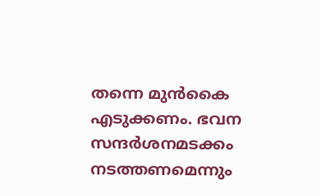തന്നെ മുന്‍കൈ എടുക്കണം. ഭവന സന്ദര്‍ശനമടക്കം നടത്തണമെന്നും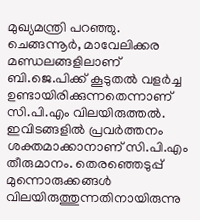മുഖ്യമന്ത്രി പറഞ്ഞു. ചെങ്ങന്നൂര്‍, മാവേലിക്കര മണ്ഡലങ്ങളിലാണ് ബി.ജെ.പിക്ക് കൂടുതൽ വളര്‍ച്ച ഉണ്ടായിരിക്കുന്നതെന്നാണ് സി.പി.എം വിലയിരുത്തൽ. ഇവിടങ്ങളില്‍ പ്രവര്‍ത്തനം ശക്തമാക്കാനാണ് സി.പി.എം തീരുമാനം. തെരഞ്ഞെടുപ്പ് മുന്നൊരുക്കങ്ങള്‍ വിലയിരുത്തുന്നതിനായിരുന്നു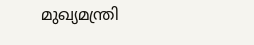മുഖ്യമന്ത്രി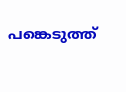പങ്കെടുത്ത്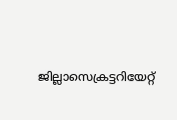ജില്ലാസെക്രട്ടറിയേറ്റ്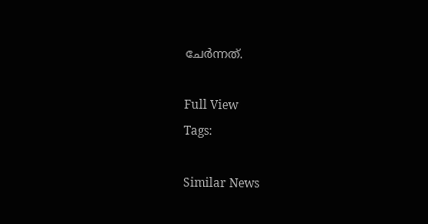ചേര്‍ന്നത്.

Full View
Tags:

Similar News